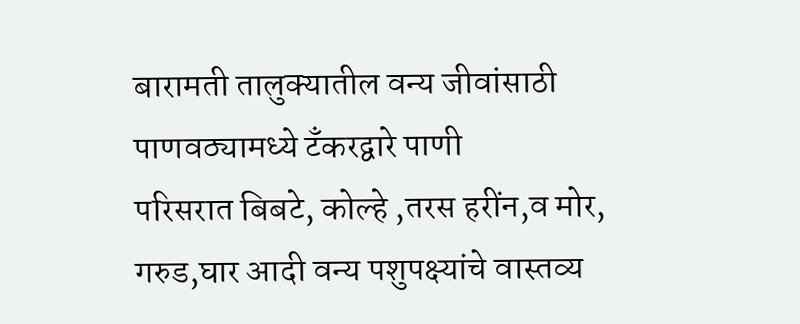बारामती तालुक्यातील वन्य जीवांसाठी पाणवठ्यामध्ये टँकरद्वारे पाणी
परिसरात बिबटे, कोल्हे ,तरस हरींन,व मोर, गरुड,घार आदी वन्य पशुपक्ष्यांचे वास्तव्य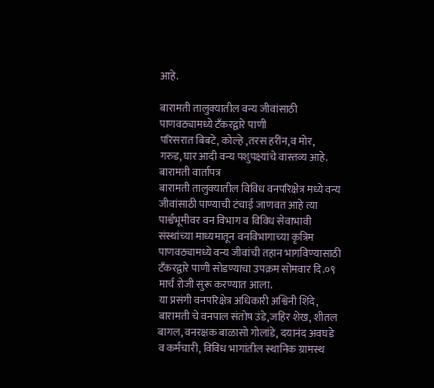आहे.

बारामती तालुक्यातील वन्य जीवांसाठी पाणवठ्यामध्ये टँकरद्वारे पाणी
परिसरात बिबटे, कोल्हे ,तरस हरींन,व मोर, गरुड,घार आदी वन्य पशुपक्ष्यांचे वास्तव्य आहे.
बारामती वार्तापत्र
बारामती तालुक्यातील विविध वनपरिक्षेत्र मध्ये वन्य जीवांसाठी पाण्याची टंचाई जाणवत आहे त्या पार्श्वभूमीवर वन विभाग व विविध सेवाभावी संस्थांच्या माध्यमातून वनविभागाच्या कृत्रिम पाणवठ्यामध्ये वन्य जीवांची तहान भागविण्यासाठी टँकरद्वारे पाणी सोडण्याचा उपक्रम सोमवार दि.०९ मार्च रोजी सुरू करण्यात आला.
या प्रसंगी वनपरिक्षेत्र अधिकारी अश्विनी शिंदे, बारामती चे वनपाल संतोष उंडे,जहिर शेख, शीतल बागल, वनरक्षक बाळासो गोलांडे, दयानंद अवघडे व कर्मचारी, विविध भागांतील स्थानिक ग्रामस्थ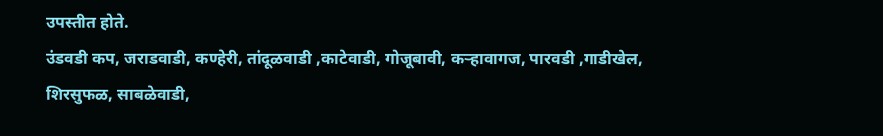उपस्तीत होते.
उंडवडी कप, जराडवाडी, कण्हेरी, तांदूळवाडी ,काटेवाडी, गोजूबावी, कऱ्हावागज, पारवडी ,गाडीखेल, शिरसुफळ, साबळेवाडी,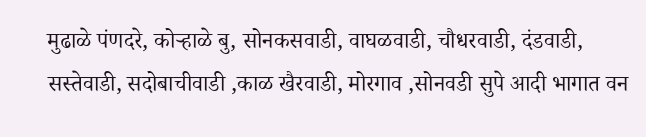मुढाळे पंणदरे, कोऱ्हाळे बु, सोनकसवाडी, वाघळवाडी, चौधरवाडी, दंडवाडी, सस्तेवाडी, सदोबाचीवाडी ,काळ खैरवाडी, मोरगाव ,सोनवडी सुपे आदी भागात वन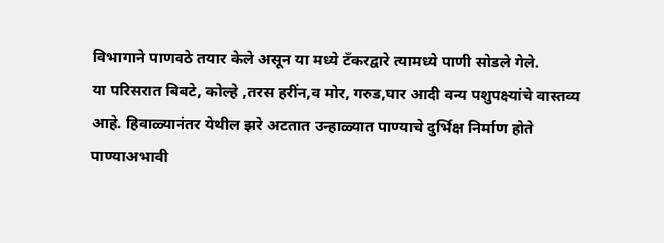विभागाने पाणवठे तयार केले असून या मध्ये टँकरद्वारे त्यामध्ये पाणी सोडले गेले.
या परिसरात बिबटे, कोल्हे ,तरस हरींन,व मोर, गरुड,घार आदी वन्य पशुपक्ष्यांचे वास्तव्य आहे. हिवाळ्यानंतर येथील झरे अटतात उन्हाळ्यात पाण्याचे दुर्भिक्ष निर्माण होते पाण्याअभावी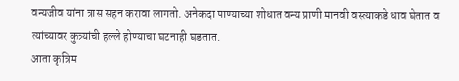वन्यजीव यांना त्रास सहन करावा लागतो. अनेकदा पाण्याच्या शोधात वन्य प्राणी मानवी वस्त्याकडे धाव घेतात व त्यांच्यावर कुत्र्यांची हल्ले होण्याचा घटनाही घडतात.
आता कृत्रिम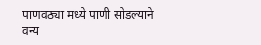पाणवठ्या मध्ये पाणी सोडल्याने वन्य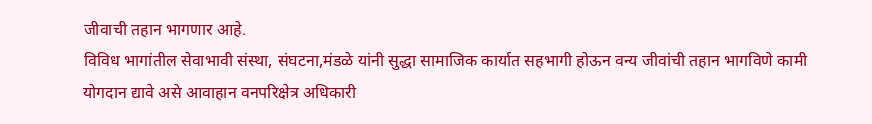जीवाची तहान भागणार आहे.
विविध भागांतील सेवाभावी संस्था, संघटना,मंडळे यांनी सुद्धा सामाजिक कार्यात सहभागी होऊन वन्य जीवांची तहान भागविणे कामी योगदान द्यावे असे आवाहान वनपरिक्षेत्र अधिकारी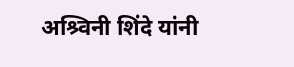अश्र्विनी शिंदे यांनी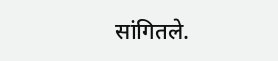सांगितले.